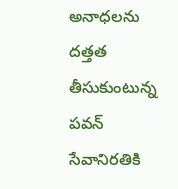అనాధలను దత్తత తీసుకుంటున్న పవన్ సేవానిరతికి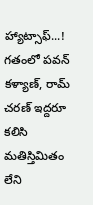హ్యాట్సాఫ్...!
గతంలో పవన్ కళ్యాణ్, రామ్ చరణ్ ఇద్దరూ కలిసి మతిస్తిమితం లేని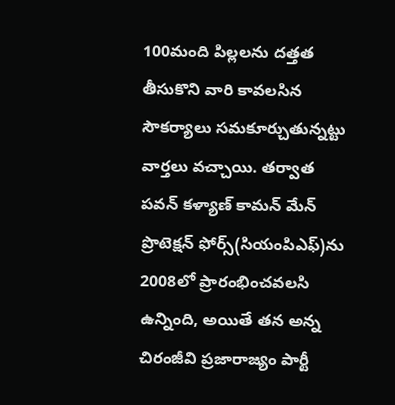100మంది పిల్లలను దత్తత తీసుకొని వారి కావలసిన సౌకర్యాలు సమకూర్చుతున్నట్టు వార్తలు వచ్చాయి. తర్వాత పవన్ కళ్యాణ్ కామన్ మేన్ ప్రొటెక్షన్ ఫోర్స్(సియంపిఎఫ్)ను 2008లో ప్రారంభించవలసి ఉన్నింది, అయితే తన అన్న చిరంజీవి ప్రజారాజ్యం పార్టీ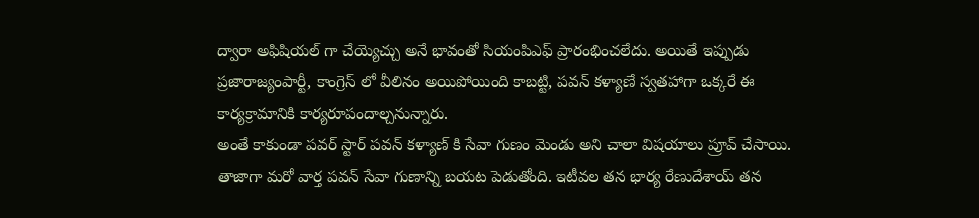ద్వారా అఫిషియల్ గా చేయ్యెచ్చు అనే భావంతో సియంపిఎఫ్ ప్రారంభించలేదు. అయితే ఇప్పుడు ప్రజారాజ్యంపార్టీ, కాంగ్రెస్ లో వీలినం అయిపోయింది కాబట్టి, పవన్ కళ్యాణే స్వతహాగా ఒక్కరే ఈ కార్యక్రామానికి కార్యరూపందాల్చనున్నారు.
అంతే కాకుండా పవర్ స్టార్ పవన్ కళ్యాణ్ కి సేవా గుణం మెండు అని చాలా విషయాలు ప్రూవ్ చేసాయి. తాజాగా మరో వార్త పవన్ సేవా గుణాన్ని బయట పెడుతోంది. ఇటీవల తన భార్య రేణుదేశాయ్ తన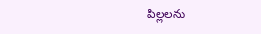పిల్లలను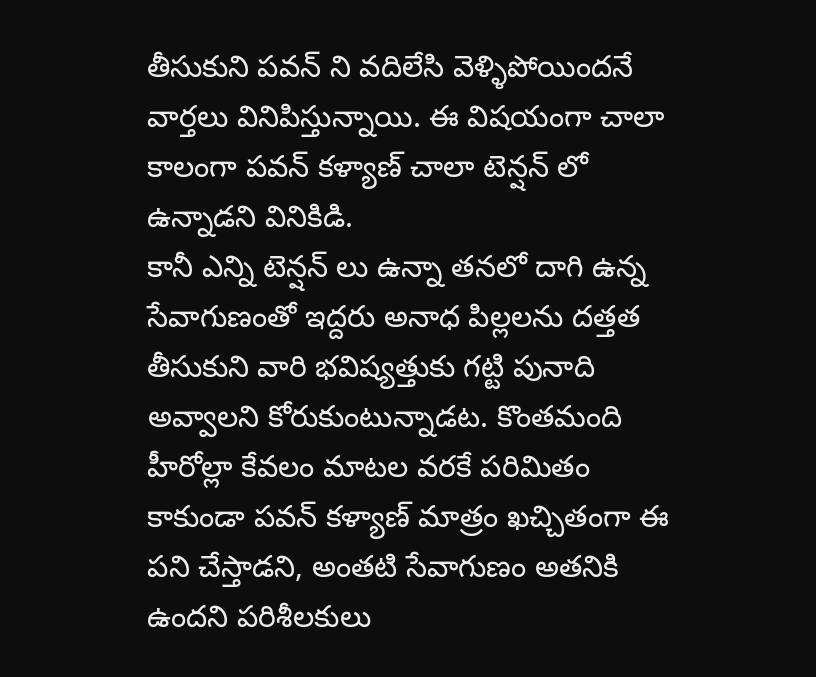తీసుకుని పవన్ ని వదిలేసి వెళ్ళిపోయిందనే వార్తలు వినిపిస్తున్నాయి. ఈ విషయంగా చాలా కాలంగా పవన్ కళ్యాణ్ చాలా టెన్షన్ లో ఉన్నాడని వినికిడి.
కానీ ఎన్ని టెన్షన్ లు ఉన్నా తనలో దాగి ఉన్న సేవాగుణంతో ఇద్దరు అనాధ పిల్లలను దత్తత తీసుకుని వారి భవిష్యత్తుకు గట్టి పునాది అవ్వాలని కోరుకుంటున్నాడట. కొంతమంది హీరోల్లా కేవలం మాటల వరకే పరిమితం కాకుండా పవన్ కళ్యాణ్ మాత్రం ఖచ్చితంగా ఈ పని చేస్తాడని, అంతటి సేవాగుణం అతనికి ఉందని పరిశీలకులు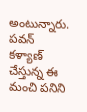అంటున్నారు. పవన్ కళ్యాణ్ చేస్తున్న ఈ మంచి పనిని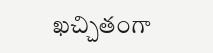ఖచ్చితంగా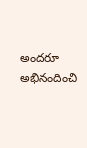అందరూ అభినందించి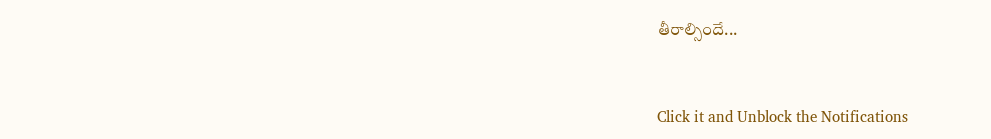తీరాల్సిందే...


Click it and Unblock the Notifications